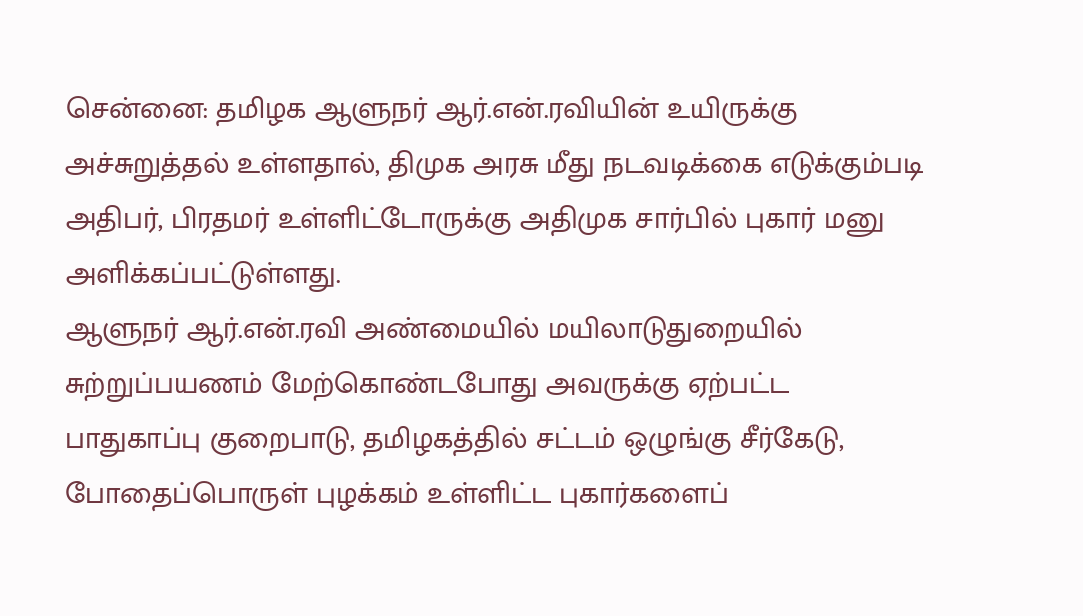சென்னை: தமிழக ஆளுநர் ஆர்.என்.ரவியின் உயிருக்கு அச்சுறுத்தல் உள்ளதால், திமுக அரசு மீது நடவடிக்கை எடுக்கும்படி அதிபர், பிரதமர் உள்ளிட்டோருக்கு அதிமுக சார்பில் புகார் மனு அளிக்கப்பட்டுள்ளது.
ஆளுநர் ஆர்.என்.ரவி அண்மையில் மயிலாடுதுறையில் சுற்றுப்பயணம் மேற்கொண்டபோது அவருக்கு ஏற்பட்ட பாதுகாப்பு குறைபாடு, தமிழகத்தில் சட்டம் ஒழுங்கு சீர்கேடு, போதைப்பொருள் புழக்கம் உள்ளிட்ட புகார்களைப்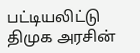பட்டியலிட்டு திமுக அரசின்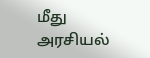மீது அரசியல்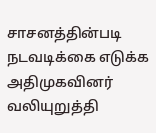சாசனத்தின்படி நடவடிக்கை எடுக்க அதிமுகவினர் வலியுறுத்தி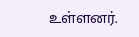உள்ளனர்.